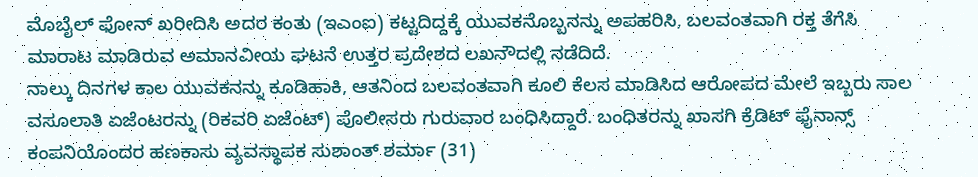ಮೊಬೈಲ್ ಫೋನ್ ಖರೀದಿಸಿ ಅದರ ಕಂತು (ಇಎಂಐ) ಕಟ್ಟದಿದ್ದಕ್ಕೆ ಯುವಕನೊಬ್ಬನನ್ನು ಅಪಹರಿಸಿ, ಬಲವಂತವಾಗಿ ರಕ್ತ ತೆಗೆಸಿ ಮಾರಾಟ ಮಾಡಿರುವ ಅಮಾನವೀಯ ಘಟನೆ ಉತ್ತರ ಪ್ರದೇಶದ ಲಖನೌದಲ್ಲಿ ನಡೆದಿದೆ.
ನಾಲ್ಕು ದಿನಗಳ ಕಾಲ ಯುವಕನನ್ನು ಕೂಡಿಹಾಕಿ, ಆತನಿಂದ ಬಲವಂತವಾಗಿ ಕೂಲಿ ಕೆಲಸ ಮಾಡಿಸಿದ ಆರೋಪದ ಮೇಲೆ ಇಬ್ಬರು ಸಾಲ ವಸೂಲಾತಿ ಏಜೆಂಟರನ್ನು (ರಿಕವರಿ ಏಜೆಂಟ್) ಪೊಲೀಸರು ಗುರುವಾರ ಬಂಧಿಸಿದ್ದಾರೆ. ಬಂಧಿತರನ್ನು ಖಾಸಗಿ ಕ್ರೆಡಿಟ್ ಫೈನಾನ್ಸ್ ಕಂಪನಿಯೊಂದರ ಹಣಕಾಸು ವ್ಯವಸ್ಥಾಪಕ ಸುಶಾಂತ್ ಶರ್ಮಾ (31)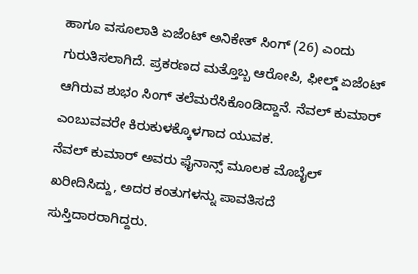ಹಾಗೂ ವಸೂಲಾತಿ ಏಜೆಂಟ್ ಅನಿಕೇತ್ ಸಿಂಗ್ (26) ಎಂದು ಗುರುತಿಸಲಾಗಿದೆ. ಪ್ರಕರಣದ ಮತ್ತೊಬ್ಬ ಆರೋಪಿ, ಫೀಲ್ಡ್ ಏಜೆಂಟ್ ಆಗಿರುವ ಶುಭಂ ಸಿಂಗ್ ತಲೆಮರೆಸಿಕೊಂಡಿದ್ದಾನೆ. ನೆವಲ್ ಕುಮಾರ್ ಎಂಬುವವರೇ ಕಿರುಕುಳಕ್ಕೊಳಗಾದ ಯುವಕ.
ನೆವಲ್ ಕುಮಾರ್ ಅವರು ಫೈನಾನ್ಸ್ ಮೂಲಕ ಮೊಬೈಲ್ ಖರೀದಿಸಿದ್ದು, ಅದರ ಕಂತುಗಳನ್ನು ಪಾವತಿಸದೆ ಸುಸ್ತಿದಾರರಾಗಿದ್ದರು.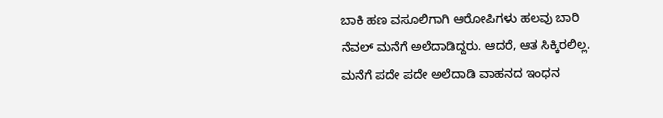ಬಾಕಿ ಹಣ ವಸೂಲಿಗಾಗಿ ಆರೋಪಿಗಳು ಹಲವು ಬಾರಿ ನೆವಲ್ ಮನೆಗೆ ಅಲೆದಾಡಿದ್ದರು. ಆದರೆ, ಆತ ಸಿಕ್ಕಿರಲಿಲ್ಲ. ಮನೆಗೆ ಪದೇ ಪದೇ ಅಲೆದಾಡಿ ವಾಹನದ ಇಂಧನ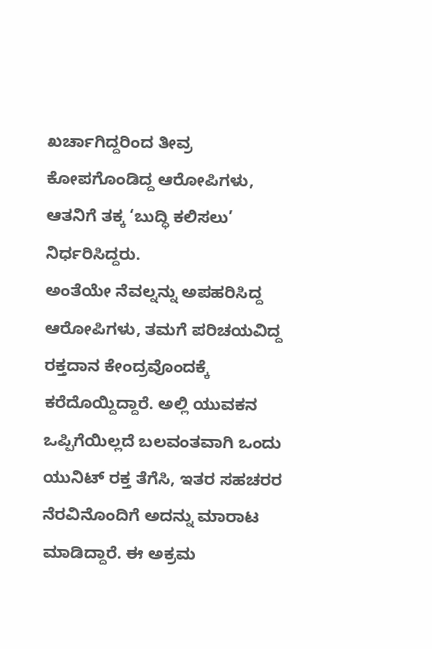ಖರ್ಚಾಗಿದ್ದರಿಂದ ತೀವ್ರ ಕೋಪಗೊಂಡಿದ್ದ ಆರೋಪಿಗಳು, ಆತನಿಗೆ ತಕ್ಕ ‘ಬುದ್ಧಿ ಕಲಿಸಲು’ ನಿರ್ಧರಿಸಿದ್ದರು.
ಅಂತೆಯೇ ನೆವಲ್ನನ್ನು ಅಪಹರಿಸಿದ್ದ ಆರೋಪಿಗಳು, ತಮಗೆ ಪರಿಚಯವಿದ್ದ ರಕ್ತದಾನ ಕೇಂದ್ರವೊಂದಕ್ಕೆ ಕರೆದೊಯ್ದಿದ್ದಾರೆ. ಅಲ್ಲಿ ಯುವಕನ ಒಪ್ಪಿಗೆಯಿಲ್ಲದೆ ಬಲವಂತವಾಗಿ ಒಂದು ಯುನಿಟ್ ರಕ್ತ ತೆಗೆಸಿ, ಇತರ ಸಹಚರರ ನೆರವಿನೊಂದಿಗೆ ಅದನ್ನು ಮಾರಾಟ ಮಾಡಿದ್ದಾರೆ. ಈ ಅಕ್ರಮ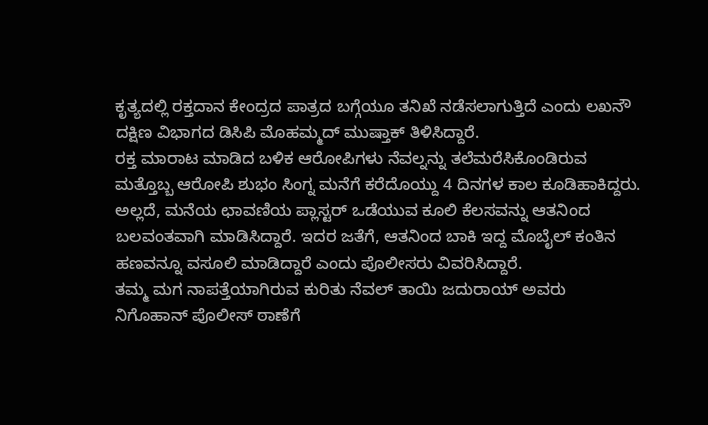ಕೃತ್ಯದಲ್ಲಿ ರಕ್ತದಾನ ಕೇಂದ್ರದ ಪಾತ್ರದ ಬಗ್ಗೆಯೂ ತನಿಖೆ ನಡೆಸಲಾಗುತ್ತಿದೆ ಎಂದು ಲಖನೌ ದಕ್ಷಿಣ ವಿಭಾಗದ ಡಿಸಿಪಿ ಮೊಹಮ್ಮದ್ ಮುಷ್ತಾಕ್ ತಿಳಿಸಿದ್ದಾರೆ.
ರಕ್ತ ಮಾರಾಟ ಮಾಡಿದ ಬಳಿಕ ಆರೋಪಿಗಳು ನೆವಲ್ನನ್ನು ತಲೆಮರೆಸಿಕೊಂಡಿರುವ ಮತ್ತೊಬ್ಬ ಆರೋಪಿ ಶುಭಂ ಸಿಂಗ್ನ ಮನೆಗೆ ಕರೆದೊಯ್ದು 4 ದಿನಗಳ ಕಾಲ ಕೂಡಿಹಾಕಿದ್ದರು. ಅಲ್ಲದೆ, ಮನೆಯ ಛಾವಣಿಯ ಪ್ಲಾಸ್ಟರ್ ಒಡೆಯುವ ಕೂಲಿ ಕೆಲಸವನ್ನು ಆತನಿಂದ ಬಲವಂತವಾಗಿ ಮಾಡಿಸಿದ್ದಾರೆ. ಇದರ ಜತೆಗೆ, ಆತನಿಂದ ಬಾಕಿ ಇದ್ದ ಮೊಬೈಲ್ ಕಂತಿನ ಹಣವನ್ನೂ ವಸೂಲಿ ಮಾಡಿದ್ದಾರೆ ಎಂದು ಪೊಲೀಸರು ವಿವರಿಸಿದ್ದಾರೆ.
ತಮ್ಮ ಮಗ ನಾಪತ್ತೆಯಾಗಿರುವ ಕುರಿತು ನೆವಲ್ ತಾಯಿ ಜದುರಾಯ್ ಅವರು ನಿಗೊಹಾನ್ ಪೊಲೀಸ್ ಠಾಣೆಗೆ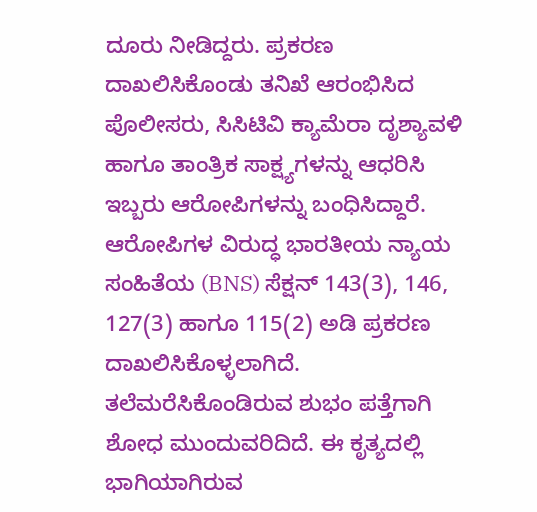ದೂರು ನೀಡಿದ್ದರು. ಪ್ರಕರಣ ದಾಖಲಿಸಿಕೊಂಡು ತನಿಖೆ ಆರಂಭಿಸಿದ ಪೊಲೀಸರು, ಸಿಸಿಟಿವಿ ಕ್ಯಾಮೆರಾ ದೃಶ್ಯಾವಳಿ ಹಾಗೂ ತಾಂತ್ರಿಕ ಸಾಕ್ಷ್ಯಗಳನ್ನು ಆಧರಿಸಿ ಇಬ್ಬರು ಆರೋಪಿಗಳನ್ನು ಬಂಧಿಸಿದ್ದಾರೆ. ಆರೋಪಿಗಳ ವಿರುದ್ಧ ಭಾರತೀಯ ನ್ಯಾಯ ಸಂಹಿತೆಯ (BNS) ಸೆಕ್ಷನ್ 143(3), 146, 127(3) ಹಾಗೂ 115(2) ಅಡಿ ಪ್ರಕರಣ ದಾಖಲಿಸಿಕೊಳ್ಳಲಾಗಿದೆ.
ತಲೆಮರೆಸಿಕೊಂಡಿರುವ ಶುಭಂ ಪತ್ತೆಗಾಗಿ ಶೋಧ ಮುಂದುವರಿದಿದೆ. ಈ ಕೃತ್ಯದಲ್ಲಿ ಭಾಗಿಯಾಗಿರುವ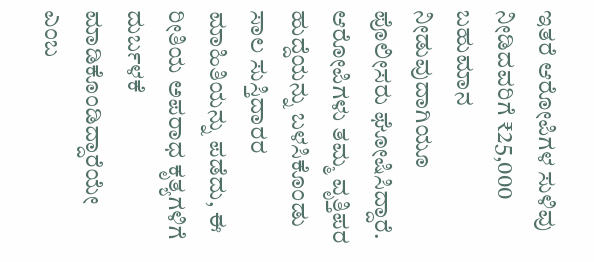ಇತರೆ ಆರೋಪಿಗಳ ಸುಳಿವು ನೀಡಿದವರಿಗೆ ₹25,000 ಬಹುಮಾನ ನೀಡುವುದಾಗಿಯೂ ಪೊಲೀಸರು ಘೋಷಿಸಿದ್ದಾರೆ. ಆರೋಪಿಗಳು ತಮ್ಮ ವೃತ್ತಿಪರ ಹುದ್ದೆಯನ್ನು ಬಳಸಿಕೊಂಡು ಸಾಲ ಸುಸ್ತಿದಾರರ ಮಾಹಿತಿಯನ್ನು ಪಡೆದು, ಈ ರೀತಿಯ ಅಪರಾಧ ಕೃತ್ಯಗಳಿಗೆ ದುರ್ಬಳಕೆ ಮಾಡಿಕೊಂಡಿದ್ದಾರೆಯೇ ಎಂಬ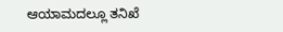ಆಯಾಮದಲ್ಲೂ ತನಿಖೆ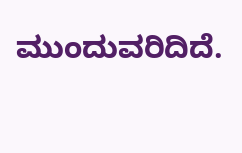ಮುಂದುವರಿದಿದೆ.